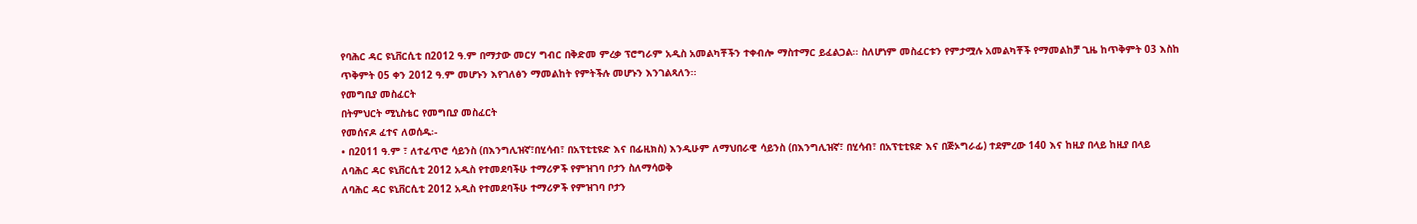የባሕር ዳር ዩኒቨርሲቲ በ2012 ዓ.ም በማታው መርሃ ግብር በቅድመ ምረቃ ፕሮግራም አዲስ አመልካቾችን ተቀብሎ ማስተማር ይፈልጋል፡፡ ስለሆነም መስፈርቱን የምታሟሉ አመልካቾች የማመልከቻ ጊዜ ከጥቅምት 03 እስከ ጥቅምት 05 ቀን 2012 ዓ.ም መሆኑን እየገለፅን ማመልከት የምትችሉ መሆኑን እንገልጻለን፡፡
የመግቢያ መስፈርት
በትምህርት ሚኒስቴር የመግቢያ መስፈርት
የመሰናዶ ፈተና ለወሰዱ፡-
• በ2011 ዓ.ም ፣ ለተፈጥሮ ሳይንስ (በእንግሊዝኛ፣በሂሳብ፣ በአፕቲቲዩድ እና በፊዚክስ) እንዲሁም ለማህበራዊ ሳይንስ (በእንግሊዝኛ፣ በሂሳብ፣ በአፕቲቲዩድ እና በጅኦግራፊ) ተደምረው 140 እና ከዚያ በላይ ከዚያ በላይ
ለባሕር ዳር ዩኒቨርሲቲ 2012 አዲስ የተመደባችሁ ተማሪዎች የምዝገባ ቦታን ስለማሳወቅ
ለባሕር ዳር ዩኒቨርሲቲ 2012 አዲስ የተመደባችሁ ተማሪዎች የምዝገባ ቦታን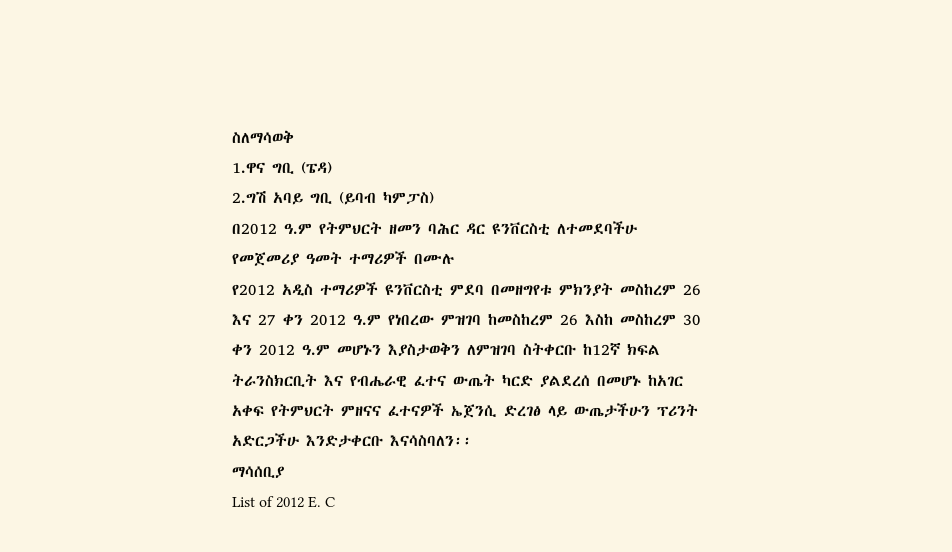ስለማሳወቅ
1.ዋና ግቢ (ፔዳ)
2.ግሽ አባይ ግቢ (ይባብ ካምፓስ)
በ2012 ዓ.ም የትምህርት ዘመን ባሕር ዳር ዩንቨርስቲ ለተመደባችሁ የመጀመሪያ ዓመት ተማሪዎች በሙሉ
የ2012 አዲስ ተማሪዎች ዩንቨርስቲ ምደባ በመዘግየቱ ምክንያት መስከረም 26 እና 27 ቀን 2012 ዓ.ም የነበረው ምዝገባ ከመስከረም 26 እስከ መስከረም 30 ቀን 2012 ዓ.ም መሆኑን እያስታወቅን ለምዝገባ ስትቀርቡ ከ12ኛ ክፍል ትራንስክርቢት እና የብሔራዊ ፈተና ውጤት ካርድ ያልደረሰ በመሆኑ ከአገር አቀፍ የትምህርት ምዘናና ፈተናዎች ኤጀንሲ ድረገፅ ላይ ውጤታችሁን ፕሪንት አድርጋችሁ እንድታቀርቡ እናሳስባለን፡፡
ማሳሰቢያ
List of 2012 E. C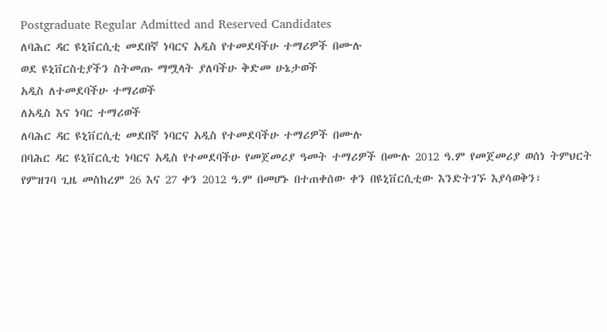Postgraduate Regular Admitted and Reserved Candidates
ለባሕር ዳር ዩኒቨርሲቲ መደበኛ ነባርና አዲስ የተመደባችሁ ተማሪዎች በሙሉ
ወደ ዩኒቨርስቲያችን ስትመጡ ማሟላት ያለባችሁ ቅድመ ሁኔታወች
አዲስ ለተመደባችሁ ተማሪወች
ለአዲስ እና ነባር ተማሪወች
ለባሕር ዳር ዩኒቨርሲቲ መደበኛ ነባርና አዲስ የተመደባችሁ ተማሪዎች በሙሉ
በባሕር ዳር ዩኒቨርሲቲ ነባርና አዲስ የተመደባችሁ የመጀመሪያ ዓመት ተማሪዎች በሙሉ 2012 ዓ.ም የመጀመሪያ ወሰነ ትምህርት የምዝገባ ጊዜ መስከረም 26 እና 27 ቀን 2012 ዓ.ም በመሆኑ በተጠቀሰው ቀን በዩኒቨርሲቲው እንድትገኙ እያሳወቅን፣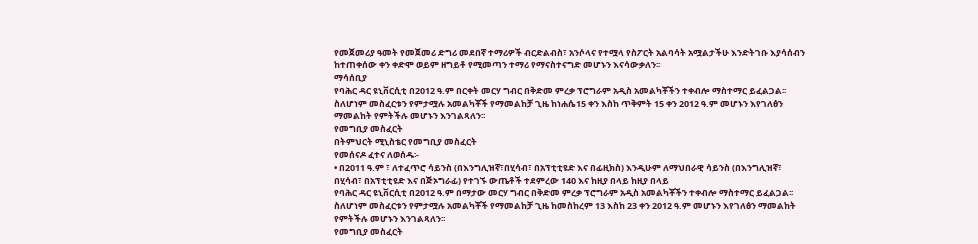የመጀመሪያ ዓመት የመጀመሪ ድግሪ መደበኛ ተማሪዎች ብርድልብስ፣ አንሶላና የተሟላ የስፖርት አልባሳት አሟልታችሁ እንድትገቡ እያሳሰብን ከተጠቀሰው ቀን ቀድሞ ወይም ዘግይቶ የሚመጣን ተማሪ የማናስተናግድ መሆኑን እናሳውቃለን፡፡
ማሳሰቢያ
የባሕር ዳር ዩኒቨርሲቲ በ2012 ዓ.ም በርቀት መርሃ ግብር በቅድመ ምረቃ ፕሮግራም አዲስ አመልካቾችን ተቀብሎ ማስተማር ይፈልጋል፡፡ ስለሆነም መስፈርቱን የምታሟሉ አመልካቾች የማመልከቻ ጊዜ ከነሐሴ15 ቀን እስከ ጥቅምት 15 ቀን 2012 ዓ.ም መሆኑን እየገለፅን ማመልከት የምትችሉ መሆኑን እንገልጻለን፡፡
የመግቢያ መስፈርት
በትምህርት ሚኒስቴር የመግቢያ መስፈርት
የመሰናዶ ፈተና ለወሰዱ፡-
• በ2011 ዓ.ም ፣ ለተፈጥሮ ሳይንስ (በእንግሊዝኛ፣በሂሳብ፣ በአፕቲቲዩድ እና በፊዚክስ) እንዲሁም ለማህበራዊ ሳይንስ (በእንግሊዝኛ፣ በሂሳብ፣ በአፕቲቲዩድ እና በጅኦግራፊ) የተገኙ ውጤቶች ተደምረው 140 እና ከዚያ በላይ ከዚያ በላይ
የባሕር ዳር ዩኒቨርሲቲ በ2012 ዓ.ም በማታው መርሃ ግብር በቅድመ ምረቃ ፕሮግራም አዲስ አመልካቾችን ተቀብሎ ማስተማር ይፈልጋል፡፡ ስለሆነም መስፈርቱን የምታሟሉ አመልካቾች የማመልከቻ ጊዜ ከመስከረም 13 እስከ 23 ቀን 2012 ዓ.ም መሆኑን እየገለፅን ማመልከት የምትችሉ መሆኑን እንገልጻለን፡፡
የመግቢያ መስፈርት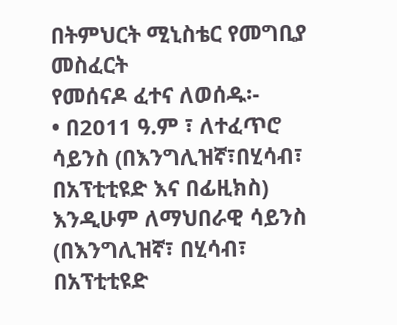በትምህርት ሚኒስቴር የመግቢያ መስፈርት
የመሰናዶ ፈተና ለወሰዱ፡-
• በ2011 ዓ.ም ፣ ለተፈጥሮ ሳይንስ (በእንግሊዝኛ፣በሂሳብ፣ በአፕቲቲዩድ እና በፊዚክስ) እንዲሁም ለማህበራዊ ሳይንስ (በእንግሊዝኛ፣ በሂሳብ፣ በአፕቲቲዩድ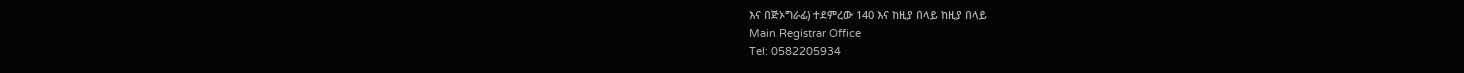እና በጅኦግራፊ) ተደምረው 140 እና ከዚያ በላይ ከዚያ በላይ
Main Registrar Office
Tel: 0582205934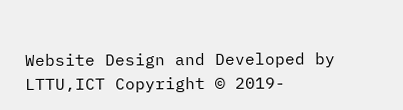Website Design and Developed by LTTU,ICT Copyright © 2019-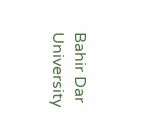Bahir Dar University